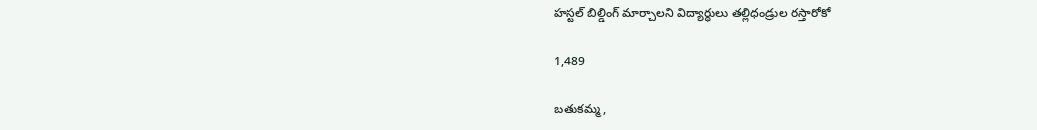హస్టల్ బిల్డింగ్ మార్చాలని విద్యార్ధులు తల్లిధండ్రుల రస్తారోకో

1,489

బతుకమ్మ,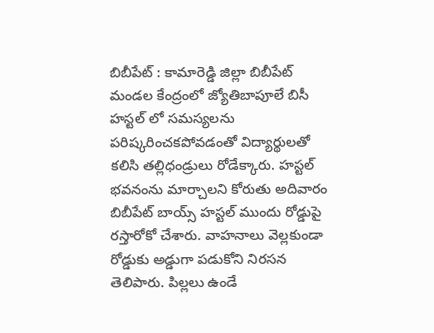బిబీపేట్ : కామారెడ్డి జిల్లా బిబీపేట్ మండల కేంద్రంలో జ్యోతిబాపూలే బిసీ హస్టల్ లో సమస్యలను పరిష్కరించకపోవడంతో విద్యార్థులతో కలిసి తల్లిధండ్రులు రోడేక్కారు. హస్టల్ భవనంను మార్చాలని కోరుతు అదివారం బిబీపేట్ బాయ్స్ హస్టల్ ముందు రోడ్డుపై రస్తారోకో చేశారు. వాహనాలు వెల్లకుండా రోడ్డుకు అడ్డుగా పడుకోని నిరసన తెలిపారు. పిల్లలు ఉండే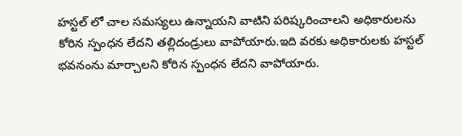హస్టల్ లో చాల సమస్యలు ఉన్నాయని వాటిని పరిష్కరించాలని అధికారులను కోరిన స్పంధన లేదని తల్లిదండ్రులు వాపోయారు.ఇది వరకు అధికారులకు హస్టల్ భవనంను మార్చాలని కోరిన స్పంధన లేదని వాపోయారు.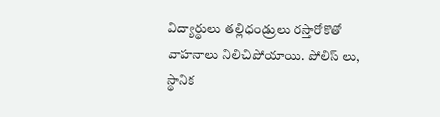విద్యార్థులు తల్లిధండ్రులు రస్తారోకొతో వాహనాలు నిలిచిపోయాయి. పోలిస్ లు, స్థానిక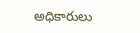అధికారులు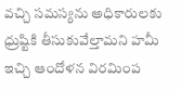వచ్చి సమస్యను అధికారులకు ధ్రుష్టికి తీసుకువేల్తామని హమీ ఇచ్చి ఆందోళన విరమింప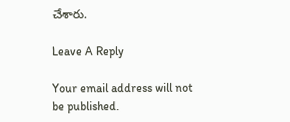చేశారు.

Leave A Reply

Your email address will not be published.